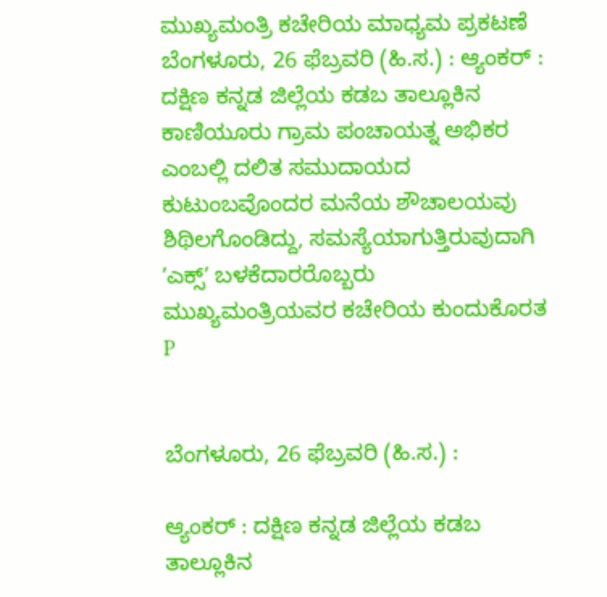ಮುಖ್ಯಮಂತ್ರಿ ಕಚೇರಿಯ ಮಾಧ್ಯಮ ಪ್ರಕಟಣೆ
ಬೆಂಗಳೂರು, 26 ಫೆಬ್ರವರಿ (ಹಿ.ಸ.) : ಆ್ಯಂಕರ್ : ದಕ್ಷಿಣ ಕನ್ನಡ ಜಿಲ್ಲೆಯ ಕಡಬ ತಾಲ್ಲೂಕಿನ ಕಾಣಿಯೂರು ಗ್ರಾಮ ಪಂಚಾಯತ್ನ ಅಭಿಕರ ಎಂಬಲ್ಲಿ ದಲಿತ ಸಮುದಾಯದ ಕುಟುಂಬವೊಂದರ ಮನೆಯ ಶೌಚಾಲಯವು ಶಿಥಿಲಗೊಂಡಿದ್ದು, ಸಮಸ್ಯೆಯಾಗುತ್ತಿರುವುದಾಗಿ ʼಎಕ್ಸ್ʼ ಬಳಕೆದಾರರೊಬ್ಬರು ಮುಖ್ಯಮಂತ್ರಿಯವರ ಕಚೇರಿಯ ಕುಂದುಕೊರತ
P


ಬೆಂಗಳೂರು, 26 ಫೆಬ್ರವರಿ (ಹಿ.ಸ.) :

ಆ್ಯಂಕರ್ : ದಕ್ಷಿಣ ಕನ್ನಡ ಜಿಲ್ಲೆಯ ಕಡಬ ತಾಲ್ಲೂಕಿನ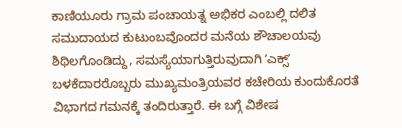ಕಾಣಿಯೂರು ಗ್ರಾಮ ಪಂಚಾಯತ್ನ ಅಭಿಕರ ಎಂಬಲ್ಲಿ ದಲಿತ ಸಮುದಾಯದ ಕುಟುಂಬವೊಂದರ ಮನೆಯ ಶೌಚಾಲಯವು ಶಿಥಿಲಗೊಂಡಿದ್ದು, ಸಮಸ್ಯೆಯಾಗುತ್ತಿರುವುದಾಗಿ ʼಎಕ್ಸ್ʼ ಬಳಕೆದಾರರೊಬ್ಬರು ಮುಖ್ಯಮಂತ್ರಿಯವರ ಕಚೇರಿಯ ಕುಂದುಕೊರತೆ ವಿಭಾಗದ ಗಮನಕ್ಕೆ ತಂದಿರುತ್ತಾರೆ. ಈ ಬಗ್ಗೆ ವಿಶೇಷ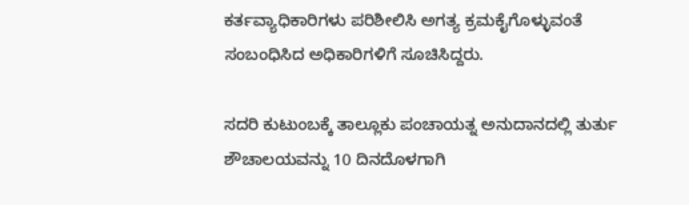ಕರ್ತವ್ಯಾಧಿಕಾರಿಗಳು ಪರಿಶೀಲಿಸಿ ಅಗತ್ಯ ಕ್ರಮಕೈಗೊಳ್ಳುವಂತೆ ಸಂಬಂಧಿಸಿದ ಅಧಿಕಾರಿಗಳಿಗೆ ಸೂಚಿಸಿದ್ದರು.

ಸದರಿ ಕುಟುಂಬಕ್ಕೆ ತಾಲ್ಲೂಕು ಪಂಚಾಯತ್ನ ಅನುದಾನದಲ್ಲಿ ತುರ್ತು ಶೌಚಾಲಯವನ್ನು 10 ದಿನದೊಳಗಾಗಿ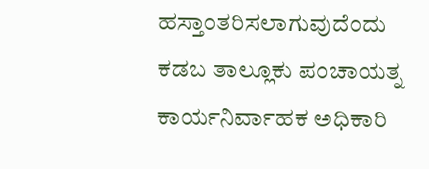ಹಸ್ತಾಂತರಿಸಲಾಗುವುದೆಂದು ಕಡಬ ತಾಲ್ಲೂಕು ಪಂಚಾಯತ್ನ ಕಾರ್ಯನಿರ್ವಾಹಕ ಅಧಿಕಾರಿ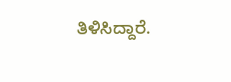ತಿಳಿಸಿದ್ದಾರೆ.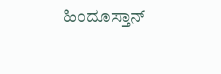ಹಿಂದೂಸ್ತಾನ್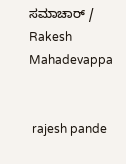ಸಮಾಚಾರ್ / Rakesh Mahadevappa


 rajesh pande